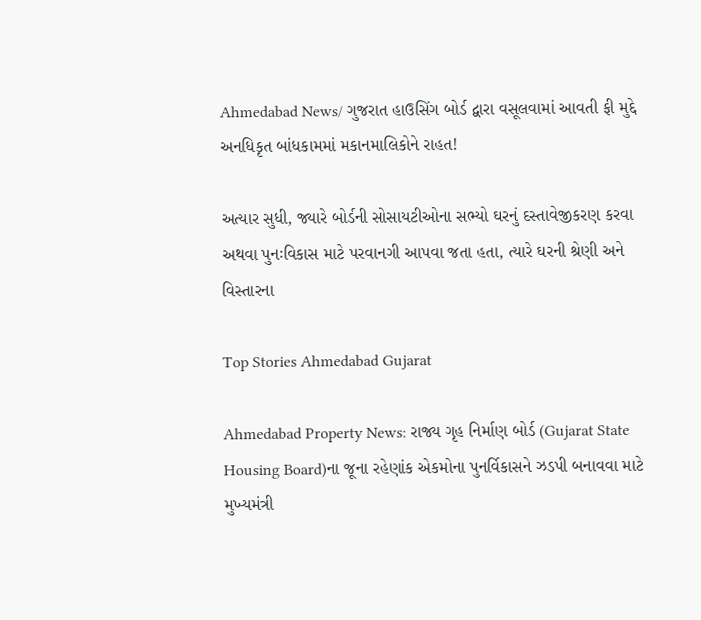Ahmedabad News/ ગુજરાત હાઉસિંગ બોર્ડ દ્વારા વસૂલવામાં આવતી ફી મુદ્દે અનધિકૃત બાંધકામમાં મકાનમાલિકોને રાહત!

અત્યાર સુધી, જ્યારે બોર્ડની સોસાયટીઓના સભ્યો ઘરનું દસ્તાવેજીકરણ કરવા અથવા પુનઃવિકાસ માટે પરવાનગી આપવા જતા હતા, ત્યારે ઘરની શ્રેણી અને વિસ્તારના

Top Stories Ahmedabad Gujarat

Ahmedabad Property News: રાજ્ય ગૃહ નિર્માણ બોર્ડ (Gujarat State Housing Board)ના જૂના રહેણાંક એકમોના પુનર્વિકાસને ઝડપી બનાવવા માટે મુખ્યમંત્રી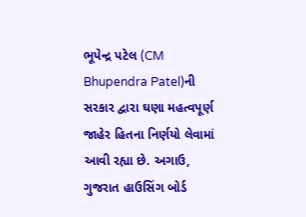ભૂપેન્દ્ર પટેલ (CM Bhupendra Patel)ની સરકાર દ્વારા ઘણા મહત્વપૂર્ણ જાહેર હિતના નિર્ણયો લેવામાં આવી રહ્યા છે. અગાઉ, ગુજરાત હાઉસિંગ બોર્ડ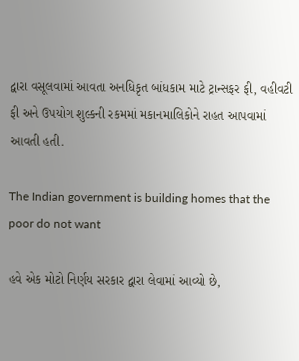દ્વારા વસૂલવામાં આવતા અનધિકૃત બાંધકામ માટે ટ્રાન્સફર ફી, વહીવટી ફી અને ઉપયોગ શુલ્કની રકમમાં મકાનમાલિકોને રાહત આપવામાં આવતી હતી.

The Indian government is building homes that the poor do not want

હવે એક મોટો નિર્ણય સરકાર દ્વારા લેવામાં આવ્યો છે,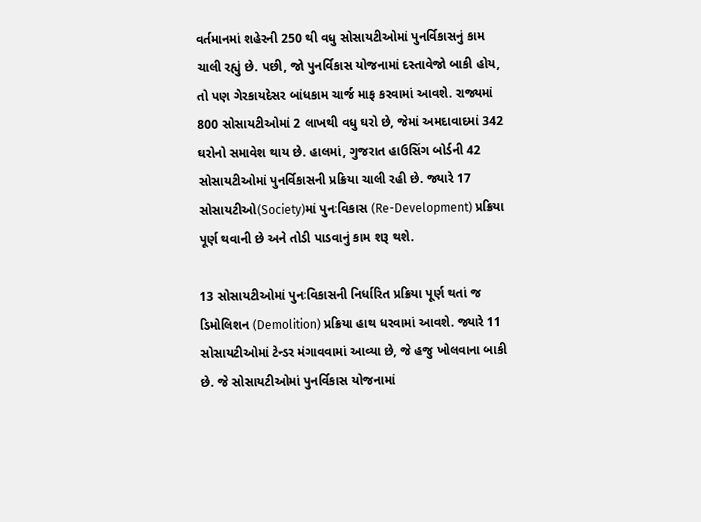વર્તમાનમાં શહેરની 250 થી વધુ સોસાયટીઓમાં પુનર્વિકાસનું કામ ચાલી રહ્યું છે. પછી, જો પુનર્વિકાસ યોજનામાં દસ્તાવેજો બાકી હોય, તો પણ ગેરકાયદેસર બાંધકામ ચાર્જ માફ કરવામાં આવશે. રાજ્યમાં 800 સોસાયટીઓમાં 2 લાખથી વધુ ઘરો છે, જેમાં અમદાવાદમાં 342 ઘરોનો સમાવેશ થાય છે. હાલમાં, ગુજરાત હાઉસિંગ બોર્ડની 42 સોસાયટીઓમાં પુનર્વિકાસની પ્રક્રિયા ચાલી રહી છે. જ્યારે 17 સોસાયટીઓ(Society)માં પુનઃવિકાસ (Re-Development) પ્રક્રિયા પૂર્ણ થવાની છે અને તોડી પાડવાનું કામ શરૂ થશે.

13 સોસાયટીઓમાં પુનઃવિકાસની નિર્ધારિત પ્રક્રિયા પૂર્ણ થતાં જ ડિમોલિશન (Demolition) પ્રક્રિયા હાથ ધરવામાં આવશે. જ્યારે 11 સોસાયટીઓમાં ટેન્ડર મંગાવવામાં આવ્યા છે, જે હજુ ખોલવાના બાકી છે. જે સોસાયટીઓમાં પુનર્વિકાસ યોજનામાં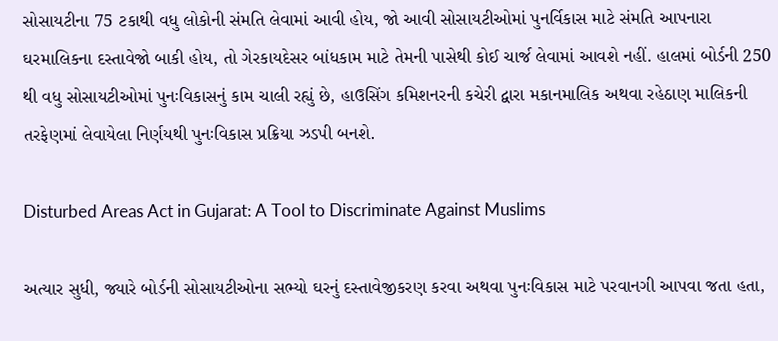સોસાયટીના 75 ટકાથી વધુ લોકોની સંમતિ લેવામાં આવી હોય, જો આવી સોસાયટીઓમાં પુનર્વિકાસ માટે સંમતિ આપનારા ઘરમાલિકના દસ્તાવેજો બાકી હોય, તો ગેરકાયદેસર બાંધકામ માટે તેમની પાસેથી કોઈ ચાર્જ લેવામાં આવશે નહીં. હાલમાં બોર્ડની 250 થી વધુ સોસાયટીઓમાં પુનઃવિકાસનું કામ ચાલી રહ્યું છે, હાઉસિંગ કમિશનરની કચેરી દ્વારા મકાનમાલિક અથવા રહેઠાણ માલિકની તરફેણમાં લેવાયેલા નિર્ણયથી પુનઃવિકાસ પ્રક્રિયા ઝડપી બનશે.

Disturbed Areas Act in Gujarat: A Tool to Discriminate Against Muslims

અત્યાર સુધી, જ્યારે બોર્ડની સોસાયટીઓના સભ્યો ઘરનું દસ્તાવેજીકરણ કરવા અથવા પુનઃવિકાસ માટે પરવાનગી આપવા જતા હતા,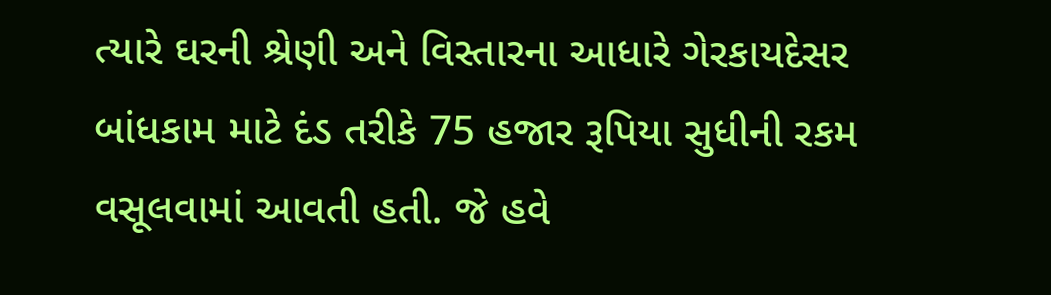ત્યારે ઘરની શ્રેણી અને વિસ્તારના આધારે ગેરકાયદેસર બાંધકામ માટે દંડ તરીકે 75 હજાર રૂપિયા સુધીની રકમ વસૂલવામાં આવતી હતી. જે હવે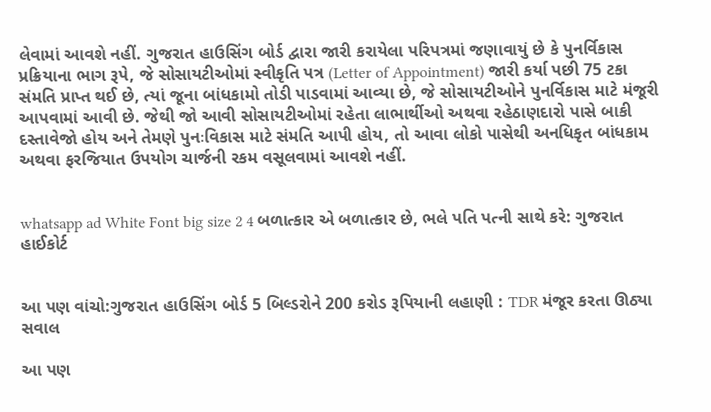લેવામાં આવશે નહીં. ગુજરાત હાઉસિંગ બોર્ડ દ્વારા જારી કરાયેલા પરિપત્રમાં જણાવાયું છે કે પુનર્વિકાસ પ્રક્રિયાના ભાગ રૂપે, જે સોસાયટીઓમાં સ્વીકૃતિ પત્ર (Letter of Appointment) જારી કર્યા પછી 75 ટકા સંમતિ પ્રાપ્ત થઈ છે, ત્યાં જૂના બાંધકામો તોડી પાડવામાં આવ્યા છે, જે સોસાયટીઓને પુનર્વિકાસ માટે મંજૂરી આપવામાં આવી છે. જેથી જો આવી સોસાયટીઓમાં રહેતા લાભાર્થીઓ અથવા રહેઠાણદારો પાસે બાકી દસ્તાવેજો હોય અને તેમણે પુનઃવિકાસ માટે સંમતિ આપી હોય, તો આવા લોકો પાસેથી અનધિકૃત બાંધકામ અથવા ફરજિયાત ઉપયોગ ચાર્જની રકમ વસૂલવામાં આવશે નહીં.


whatsapp ad White Font big size 2 4 બળાત્કાર એ બળાત્કાર છે, ભલે પતિ પત્ની સાથે કરે: ગુજરાત હાઈકોર્ટ


આ પણ વાંચો:ગુજરાત હાઉસિંગ બોર્ડ 5 બિલ્ડરોને 200 કરોડ રૂપિયાની લહાણી : TDR મંજૂર કરતા ઊઠ્યા સવાલ

આ પણ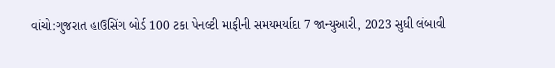વાંચો:ગુજરાત હાઉસિંગ બોર્ડ 100 ટકા પેનલ્ટી માફીની સમયમર્યાદા 7 જાન્યુઆરી, 2023 સુધી લંબાવી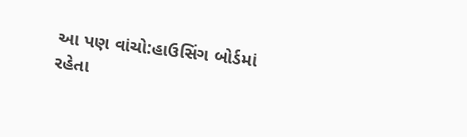આ પણ વાંચો:હાઉસિંગ બોર્ડમાં રહેતા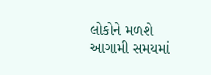લોકોને મળશે આગામી સમયમાં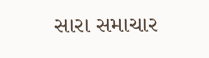સારા સમાચાર